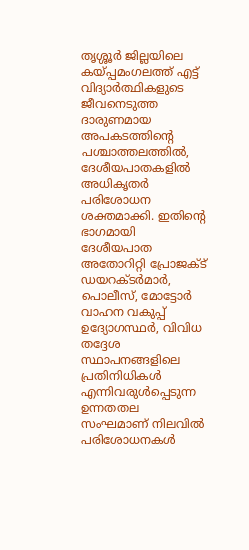തൃശ്ശൂർ ജില്ലയിലെ കയ്പ്പമംഗലത്ത് എട്ട് വിദ്യാർത്ഥികളുടെ ജീവനെടുത്ത ദാരുണമായ അപകടത്തിന്റെ പശ്ചാത്തലത്തിൽ, ദേശീയപാതകളിൽ അധികൃതർ പരിശോധന ശക്തമാക്കി. ഇതിന്റെ ഭാഗമായി ദേശീയപാത അതോറിറ്റി പ്രോജക്ട് ഡയറക്ടർമാർ, പൊലീസ്, മോട്ടോർ വാഹന വകുപ്പ് ഉദ്യോഗസ്ഥർ, വിവിധ തദ്ദേശ സ്ഥാപനങ്ങളിലെ പ്രതിനിധികൾ എന്നിവരുൾപ്പെടുന്ന ഉന്നതതല സംഘമാണ് നിലവിൽ പരിശോധനകൾ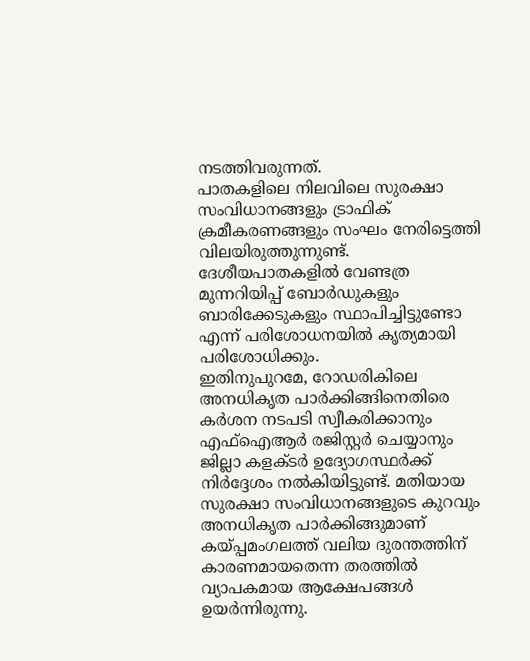നടത്തിവരുന്നത്.
പാതകളിലെ നിലവിലെ സുരക്ഷാ സംവിധാനങ്ങളും ട്രാഫിക് ക്രമീകരണങ്ങളും സംഘം നേരിട്ടെത്തി വിലയിരുത്തുന്നുണ്ട്. ദേശീയപാതകളിൽ വേണ്ടത്ര മുന്നറിയിപ്പ് ബോർഡുകളും ബാരിക്കേടുകളും സ്ഥാപിച്ചിട്ടുണ്ടോ എന്ന് പരിശോധനയിൽ കൃത്യമായി പരിശോധിക്കും.
ഇതിനുപുറമേ, റോഡരികിലെ അനധികൃത പാർക്കിങ്ങിനെതിരെ കർശന നടപടി സ്വീകരിക്കാനും എഫ്ഐആർ രജിസ്റ്റർ ചെയ്യാനും ജില്ലാ കളക്ടർ ഉദ്യോഗസ്ഥർക്ക് നിർദ്ദേശം നൽകിയിട്ടുണ്ട്. മതിയായ സുരക്ഷാ സംവിധാനങ്ങളുടെ കുറവും അനധികൃത പാർക്കിങ്ങുമാണ് കയ്പ്പമംഗലത്ത് വലിയ ദുരന്തത്തിന് കാരണമായതെന്ന തരത്തിൽ വ്യാപകമായ ആക്ഷേപങ്ങൾ ഉയർന്നിരുന്നു.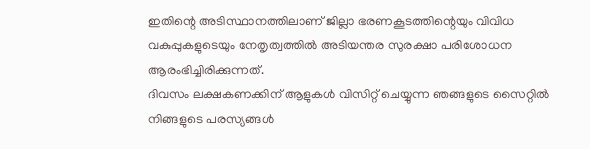ഇതിന്റെ അടിസ്ഥാനത്തിലാണ് ജില്ലാ ഭരണകൂടത്തിന്റെയും വിവിധ വകുപ്പുകളുടെയും നേതൃത്വത്തിൽ അടിയന്തര സുരക്ഷാ പരിശോധന ആരംഭിച്ചിരിക്കുന്നത്.
ദിവസം ലക്ഷകണക്കിന് ആളുകൾ വിസിറ്റ് ചെയ്യുന്ന ഞങ്ങളുടെ സൈറ്റിൽ നിങ്ങളുടെ പരസ്യങ്ങൾ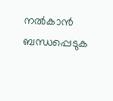നൽകാൻ ബന്ധപ്പെടുക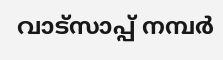വാട്സാപ്പ് നമ്പർ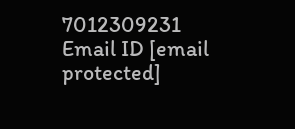7012309231 Email ID [email protected]